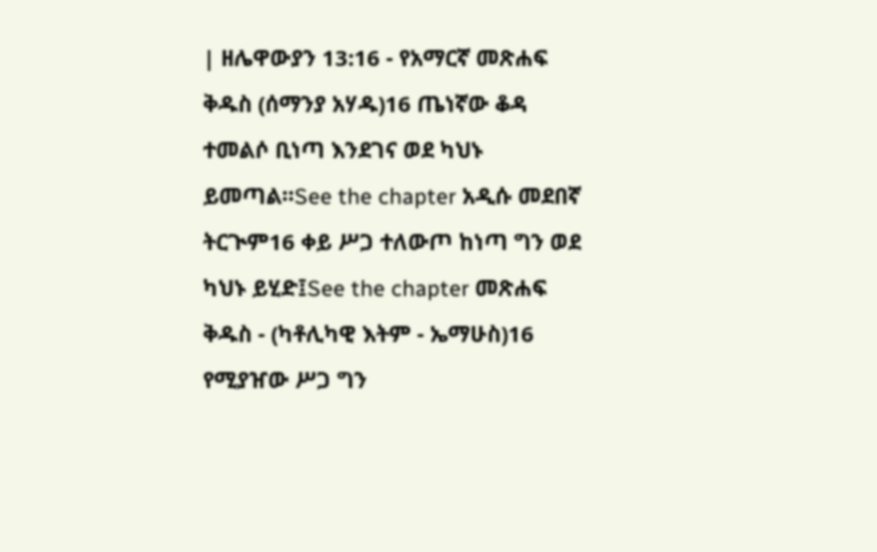| ዘሌዋውያን 13:16 - የአማርኛ መጽሐፍ ቅዱስ (ሰማንያ አሃዱ)16 ጤነኛው ቆዳ ተመልሶ ቢነጣ እንደገና ወደ ካህኑ ይመጣል።See the chapter አዲሱ መደበኛ ትርጒም16 ቀይ ሥጋ ተለውጦ ከነጣ ግን ወደ ካህኑ ይሂድ፤See the chapter መጽሐፍ ቅዱስ - (ካቶሊካዊ እትም - ኤማሁስ)16 የሚያዠው ሥጋ ግን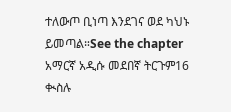ተለውጦ ቢነጣ እንደገና ወደ ካህኑ ይመጣል።See the chapter አማርኛ አዲሱ መደበኛ ትርጉም16 ቊስሉ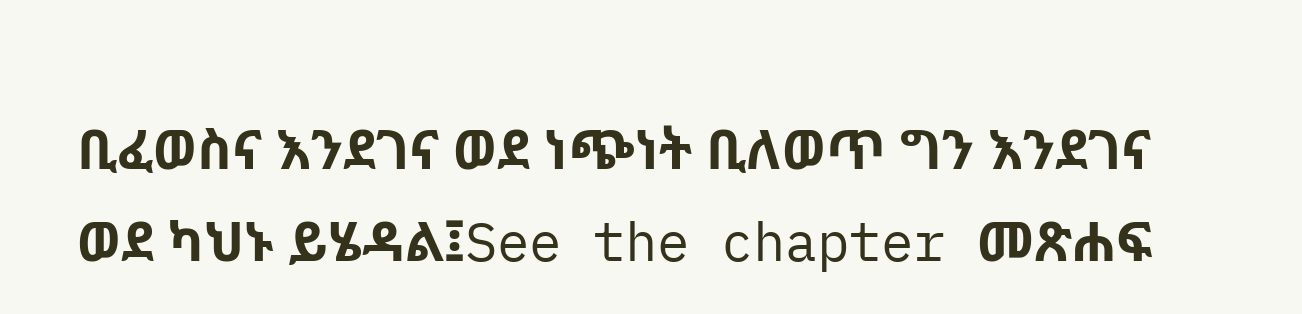ቢፈወስና እንደገና ወደ ነጭነት ቢለወጥ ግን እንደገና ወደ ካህኑ ይሄዳል፤See the chapter መጽሐፍ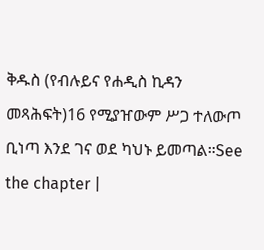ቅዱስ (የብሉይና የሐዲስ ኪዳን መጻሕፍት)16 የሚያዠውም ሥጋ ተለውጦ ቢነጣ እንደ ገና ወደ ካህኑ ይመጣል።See the chapter |